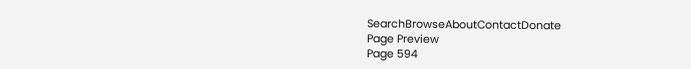SearchBrowseAboutContactDonate
Page Preview
Page 594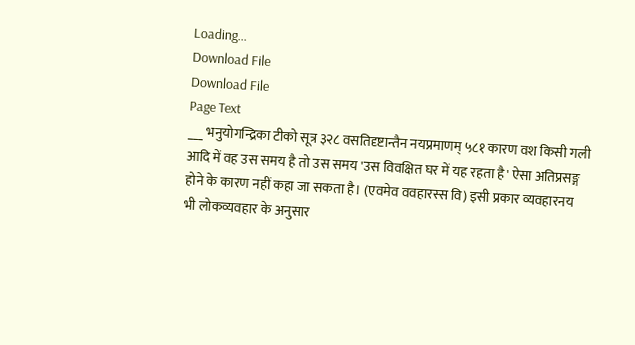Loading...
Download File
Download File
Page Text
___ भनुयोगन्द्रिका टीको सूत्र ३२८ वसतिदृष्टान्तैन नयप्रमाणम् ५८१ कारण वश किसी गली आदि में वह उस समय है तो उस समय 'उस विवक्षित घर में यह रहता है' ऐसा अतिप्रसङ्ग होने के कारण नहीं कहा जा सकता है। (एवमेव ववहारस्स वि) इसी प्रकार व्यवहारनय भी लोकव्यवहार के अनुसार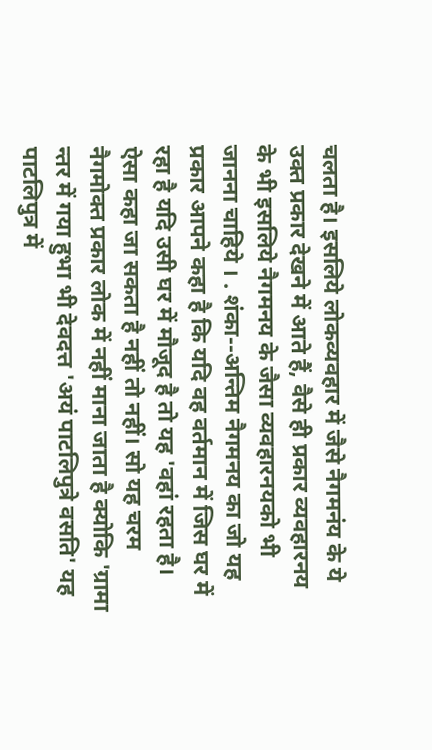चलता है। इसलिये लोकव्यवहार में जैसे नैगमनंय के ये उक्त प्रकार देखने में आते हैं, वैसे ही प्रकार व्यवहारनय के भी इसलिये नैगमनय के जैसा व्यवहारनयको भी जानना चाहिये । . शंका--अन्तिम नैगमनय का जो यह प्रकार आपने कहा है कि यदि वह वर्तमान में जिस घर में रहा है यदि उसी घर में मौजूद है तो यह 'वहां रहता है। ऐसा कहा जा सकता है नहीं तो नहीं। सो यह चरम नैगमोक्त प्रकार लोक में नहीं माना जाता है क्योकि 'ग्रामा न्तर में गया हुभा भी देवदत्त 'अयं पाटलिपुत्रे वसति' यह पाटलिपुत्र में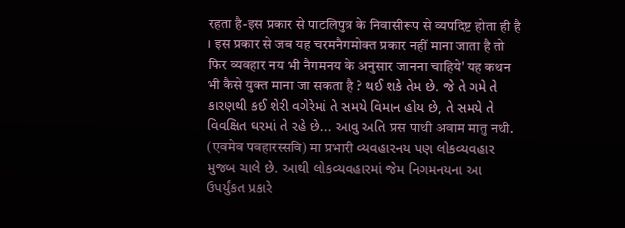रहता है-इस प्रकार से पाटलिपुत्र के निवासीरूप से व्यपदिष्ट होता ही है । इस प्रकार से जब यह चरमनैगमोक्त प्रकार नहीं माना जाता है तो फिर व्यवहार नय भी नैगमनय के अनुसार जानना चाहिये' यह कथन भी कैसे युक्त माना जा सकता है ? થઈ શકે તેમ છે. જે તે ગમે તે કારણથી કઈ શેરી વગેરેમાં તે સમયે વિમાન હોય છે, તે સમયે તે વિવક્ષિત ઘરમાં તે રહે છે... આવુ અતિ प्रस पाथी अवाम मातु नथी. (एवमेव पवहारस्सवि) मा प्रभारी વ્યવહારનય પણ લોકવ્યવહાર મુજબ ચાલે છે. આથી લોકવ્યવહારમાં જેમ નિગમનયના આ ઉપર્યુંકત પ્રકારે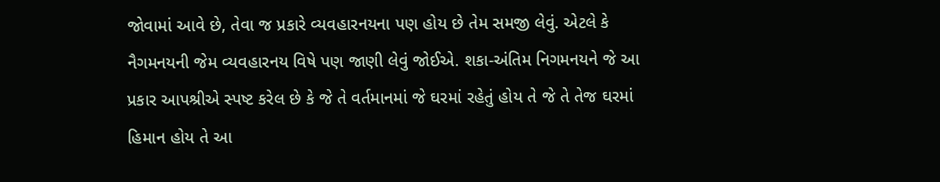જોવામાં આવે છે, તેવા જ પ્રકારે વ્યવહારનયના પણ હોય છે તેમ સમજી લેવું. એટલે કે નૈગમનયની જેમ વ્યવહારનય વિષે પણ જાણી લેવું જોઈએ. શકા-અંતિમ નિગમનયને જે આ પ્રકાર આપશ્રીએ સ્પષ્ટ કરેલ છે કે જે તે વર્તમાનમાં જે ઘરમાં રહેતું હોય તે જે તે તેજ ઘરમાં હિમાન હોય તે આ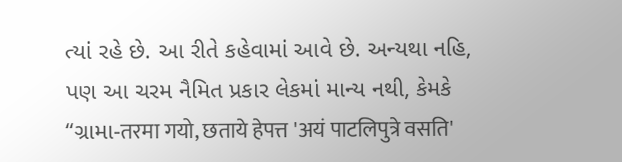ત્યાં રહે છે. આ રીતે કહેવામાં આવે છે. અન્યથા નહિ, પણ આ ચરમ નૈમિત પ્રકાર લેકમાં માન્ય નથી, કેમકે “ગ્રામા-तरमा गयो, छताये हेपत्त 'अयं पाटलिपुत्रे वसति'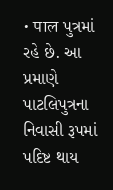• पाल પુત્રમાં રહે છે. આ પ્રમાણે પાટલિપુત્રના નિવાસી રૂપમાં પદિષ્ટ થાય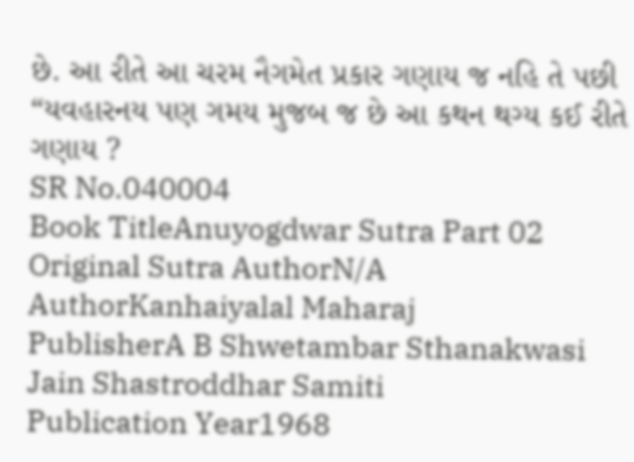છે. આ રીતે આ ચરમ નૈગમેત પ્રકાર ગણાય જ નહિ તે પછી “યવહારનય પણ ગમય મુજબ જ છે આ કથન થગ્ય કઈ રીતે ગણાય ?
SR No.040004
Book TitleAnuyogdwar Sutra Part 02
Original Sutra AuthorN/A
AuthorKanhaiyalal Maharaj
PublisherA B Shwetambar Sthanakwasi Jain Shastroddhar Samiti
Publication Year1968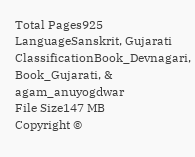Total Pages925
LanguageSanskrit, Gujarati
ClassificationBook_Devnagari, Book_Gujarati, & agam_anuyogdwar
File Size147 MB
Copyright ©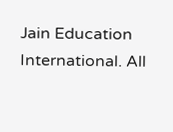Jain Education International. All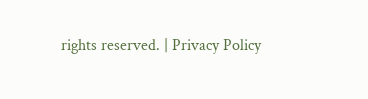rights reserved. | Privacy Policy